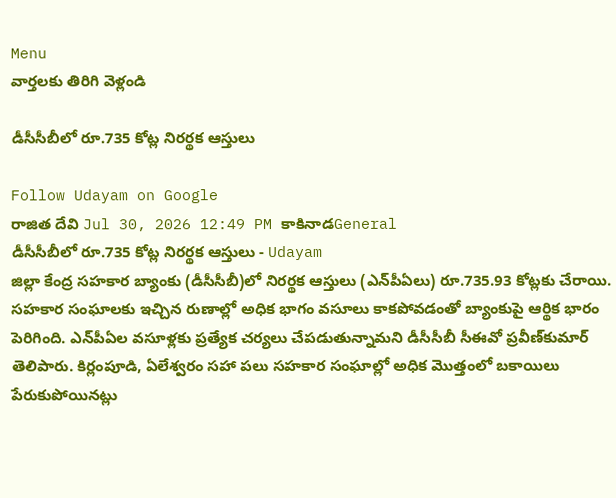Menu
వార్తలకు తిరిగి వెళ్లండి

డీసీసీబీలో రూ.735 కోట్ల నిరర్థక ఆస్తులు

Follow Udayam on Google
రాజిత దేవి Jul 30, 2026 12:49 PM కాకినాడGeneral
డీసీసీబీలో రూ.735 కోట్ల నిరర్థక ఆస్తులు - Udayam
జిల్లా కేంద్ర సహకార బ్యాంకు (డీసీసీబీ)లో నిరర్థక ఆస్తులు (ఎన్‌పీఏలు) రూ.735.93 కోట్లకు చేరాయి. సహకార సంఘాలకు ఇచ్చిన రుణాల్లో అధిక భాగం వసూలు కాకపోవడంతో బ్యాంకుపై ఆర్థిక భారం పెరిగింది. ఎన్‌పీఏల వసూళ్లకు ప్రత్యేక చర్యలు చేపడుతున్నామని డీసీసీబీ సీఈవో ప్రవీణ్‌కుమార్ తెలిపారు. కిర్లంపూడి, ఏలేశ్వరం సహా పలు సహకార సంఘాల్లో అధిక మొత్తంలో బకాయిలు పేరుకుపోయినట్లు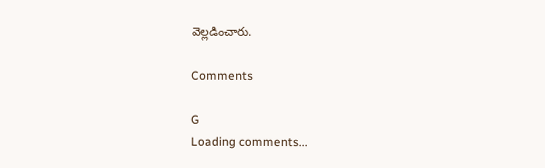వెల్లడించారు.

Comments

G
Loading comments...